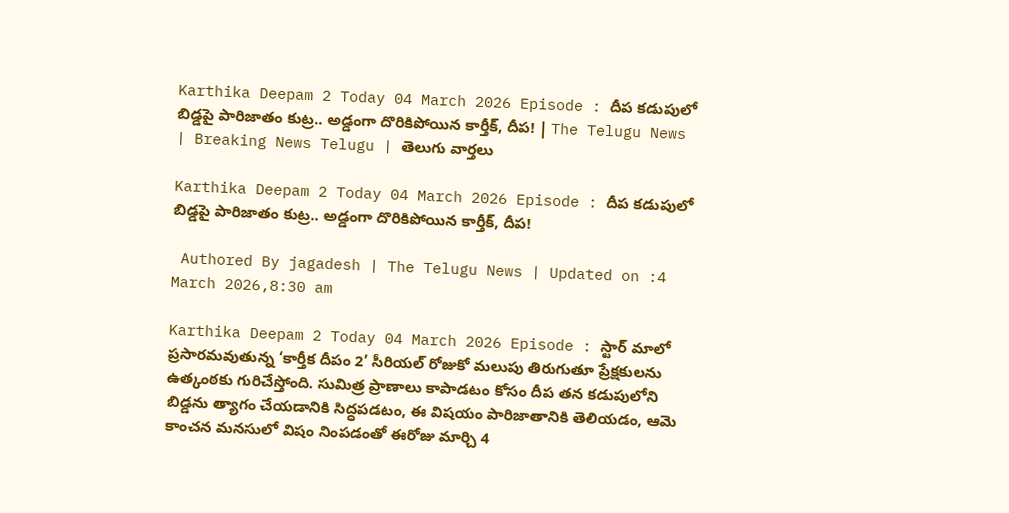Karthika Deepam 2 Today 04 March 2026 Episode : దీప కడుపులో బిడ్డపై పారిజాతం కుట్ర.. అడ్డంగా దొరికిపోయిన కార్తీక్, దీప! | The Telugu News | Breaking News Telugu | తెలుగు వార్త‌లు

Karthika Deepam 2 Today 04 March 2026 Episode : దీప కడుపులో బిడ్డపై పారిజాతం కుట్ర.. అడ్డంగా దొరికిపోయిన కార్తీక్, దీప!

 Authored By jagadesh | The Telugu News | Updated on :4 March 2026,8:30 am

Karthika Deepam 2 Today 04 March 2026 Episode : స్టార్ మాలో ప్రసారమవుతున్న ‘కార్తీక దీపం 2’ సీరియల్ రోజుకో మలుపు తిరుగుతూ ప్రేక్షకులను ఉత్కంఠకు గురిచేస్తోంది. సుమిత్ర ప్రాణాలు కాపాడటం కోసం దీప తన కడుపులోని బిడ్డను త్యాగం చేయడానికి సిద్ధపడటం, ఈ విషయం పారిజాతానికి తెలియడం, ఆమె కాంచన మనసులో విషం నింపడంతో ఈరోజు మార్చి 4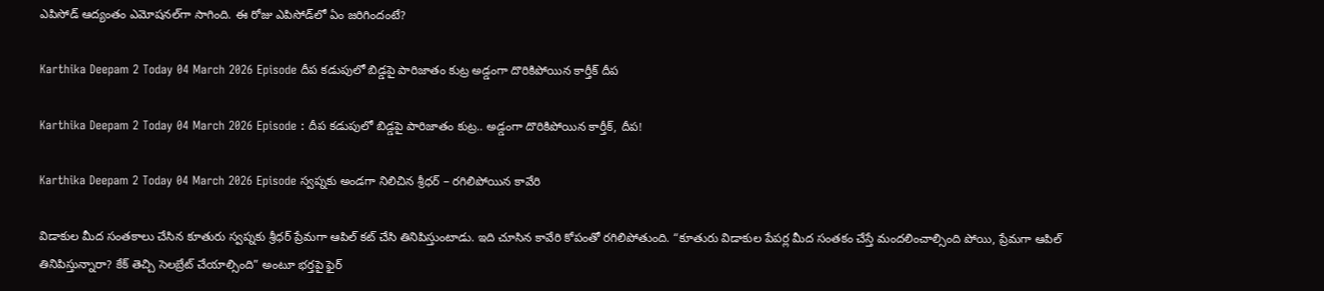ఎపిసోడ్ ఆద్యంతం ఎమోషనల్‌గా సాగింది. ఈ రోజు ఎపిసోడ్‌లో ఏం జరిగిందంటే?

Karthika Deepam 2 Today 04 March 2026 Episode దీప కడుపులో బిడ్డపై పారిజాతం కుట్ర అడ్డంగా దొరికిపోయిన కార్తీక్ దీప

Karthika Deepam 2 Today 04 March 2026 Episode : దీప కడుపులో బిడ్డపై పారిజాతం కుట్ర.. అడ్డంగా దొరికిపోయిన కార్తీక్, దీప!

Karthika Deepam 2 Today 04 March 2026 Episode స్వప్నకు అండగా నిలిచిన శ్రీధర్ – రగిలిపోయిన కావేరి

విడాకుల మీద సంతకాలు చేసిన కూతురు స్వప్నకు శ్రీధర్ ప్రేమగా ఆపిల్ కట్ చేసి తినిపిస్తుంటాడు. ఇది చూసిన కావేరి కోపంతో రగిలిపోతుంది. “కూతురు విడాకుల పేపర్ల మీద సంతకం చేస్తే మందలించాల్సింది పోయి, ప్రేమగా ఆపిల్ తినిపిస్తున్నారా? కేక్ తెచ్చి సెలబ్రేట్ చేయాల్సింది” అంటూ భర్తపై ఫైర్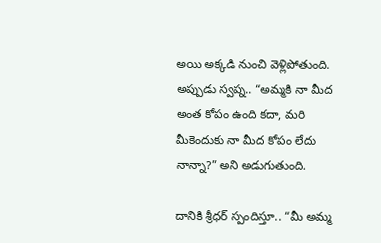అయి అక్కడి నుంచి వెళ్లిపోతుంది. అప్పుడు స్వప్న.. “అమ్మకి నా మీద అంత కోపం ఉంది కదా, మరి మీకెందుకు నా మీద కోపం లేదు నాన్నా?” అని అడుగుతుంది.

దానికి శ్రీధర్ స్పందిస్తూ.. “మీ అమ్మ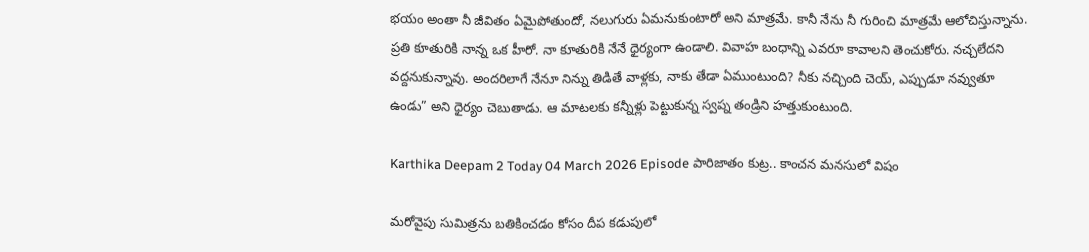భయం అంతా నీ జీవితం ఏమైపోతుందో, నలుగురు ఏమనుకుంటారో అని మాత్రమే. కానీ నేను నీ గురించి మాత్రమే ఆలోచిస్తున్నాను. ప్రతి కూతురికి నాన్న ఒక హీరో. నా కూతురికి నేనే ధైర్యంగా ఉండాలి. వివాహ బంధాన్ని ఎవరూ కావాలని తెంచుకోరు. నచ్చలేదని వద్దనుకున్నావు. అందరిలాగే నేనూ నిన్ను తిడితే వాళ్లకు, నాకు తేడా ఏముంటుంది? నీకు నచ్చింది చెయ్, ఎప్పుడూ నవ్వుతూ ఉండు” అని ధైర్యం చెబుతాడు. ఆ మాటలకు కన్నీళ్లు పెట్టుకున్న స్వప్న తండ్రిని హత్తుకుంటుంది.

Karthika Deepam 2 Today 04 March 2026 Episode పారిజాతం కుట్ర.. కాంచన మనసులో విషం

మరోవైపు సుమిత్రను బతికించడం కోసం దీప కడుపులో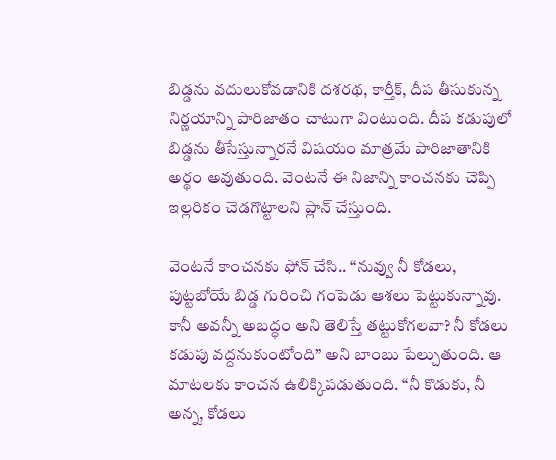బిడ్డను వదులుకోవడానికి దశరథ, కార్తీక్, దీప తీసుకున్న నిర్ణయాన్ని పారిజాతం చాటుగా వింటుంది. దీప కడుపులో బిడ్డను తీసేస్తున్నారనే విషయం మాత్రమే పారిజాతానికి అర్థం అవుతుంది. వెంటనే ఈ నిజాన్ని కాంచనకు చెప్పి ఇల్లరికం చెడగొట్టాలని ప్లాన్ చేస్తుంది.

వెంటనే కాంచనకు ఫోన్ చేసి.. “నువ్వు నీ కోడలు, పుట్టబోయే బిడ్డ గురించి గంపెడు ఆశలు పెట్టుకున్నావు. కానీ అవన్నీ అబద్ధం అని తెలిస్తే తట్టుకోగలవా? నీ కోడలు కడుపు వద్దనుకుంటోంది” అని బాంబు పేల్చుతుంది. ఆ మాటలకు కాంచన ఉలిక్కిపడుతుంది. “నీ కొడుకు, నీ అన్న, కోడలు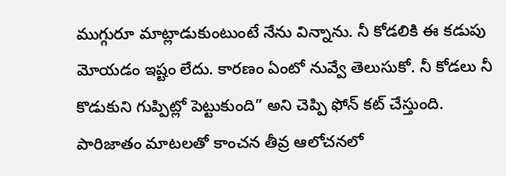ముగ్గురూ మాట్లాడుకుంటుంటే నేను విన్నాను. నీ కోడలికి ఈ కడుపు మోయడం ఇష్టం లేదు. కారణం ఏంటో నువ్వే తెలుసుకో. నీ కోడలు నీ కొడుకుని గుప్పిట్లో పెట్టుకుంది” అని చెప్పి ఫోన్ కట్ చేస్తుంది. పారిజాతం మాటలతో కాంచన తీవ్ర ఆలోచనలో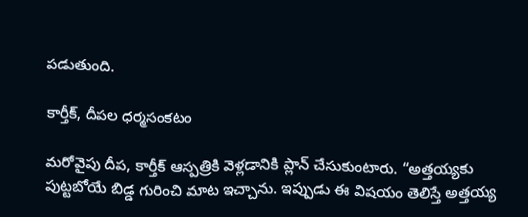పడుతుంది.

కార్తీక్, దీపల ధర్మసంకటం

మరోవైపు దీప, కార్తీక్ ఆస్పత్రికి వెళ్లడానికి ప్లాన్ చేసుకుంటారు. “అత్తయ్యకు పుట్టబోయే బిడ్డ గురించి మాట ఇచ్చాను. ఇప్పుడు ఈ విషయం తెలిస్తే అత్తయ్య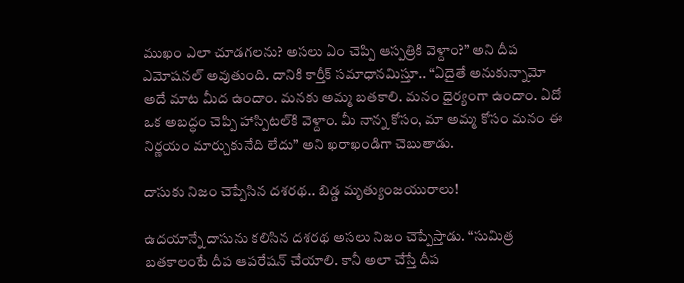ముఖం ఎలా చూడగలను? అసలు ఏం చెప్పి ఆస్పత్రికి వెళ్దాం?” అని దీప ఎమోషనల్ అవుతుంది. దానికి కార్తీక్ సమాధానమిస్తూ.. “ఏదైతే అనుకున్నామో అదే మాట మీద ఉందాం. మనకు అమ్మ బతకాలి. మనం ధైర్యంగా ఉందాం. ఏదో ఒక అబద్ధం చెప్పి హాస్పిటల్‌కి వెళ్దాం. మీ నాన్న కోసం, మా అమ్మ కోసం మనం ఈ నిర్ణయం మార్చుకునేది లేదు” అని ఖరాఖండిగా చెబుతాడు.

దాసుకు నిజం చెప్పేసిన దశరథ.. బిడ్డ మృత్యుంజయురాలు!

ఉదయాన్నే దాసును కలిసిన దశరథ అసలు నిజం చెప్పేస్తాడు. “సుమిత్ర బతకాలంటే దీప ఆపరేషన్ చేయాలి. కానీ అలా చేస్తే దీప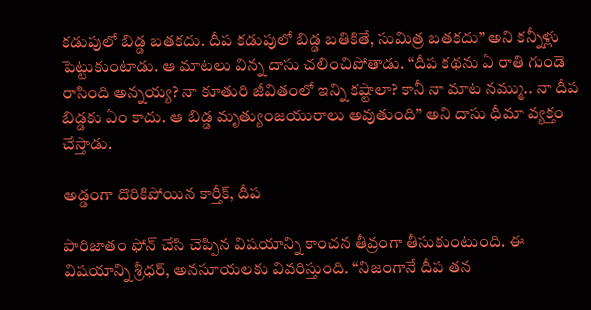కడుపులో బిడ్డ బతకదు. దీప కడుపులో బిడ్డ బతికితే, సుమిత్ర బతకదు” అని కన్నీళ్లు పెట్టుకుంటాడు. ఆ మాటలు విన్న దాసు చలించిపోతాడు. “దీప కథను ఏ రాతి గుండె రాసింది అన్నయ్య? నా కూతురి జీవితంలో ఇన్ని కష్టాలా? కానీ నా మాట నమ్ము.. నా దీప బిడ్డకు ఏం కాదు. ఆ బిడ్డ మృత్యుంజయురాలు అవుతుంది” అని దాసు ధీమా వ్యక్తం చేస్తాడు.

అడ్డంగా దొరికిపోయిన కార్తీక్, దీప

పారిజాతం ఫోన్ చేసి చెప్పిన విషయాన్ని కాంచన తీవ్రంగా తీసుకుంటుంది. ఈ విషయాన్ని శ్రీధర్, అనసూయలకు వివరిస్తుంది. “నిజంగానే దీప తన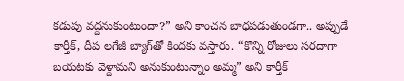కడుపు వద్దనుకుంటుందా?” అని కాంచన బాధపడుతుండగా.. అప్పుడే కార్తీక్, దీప లగేజీ బ్యాగ్‌తో కిందకు వస్తారు. “కొన్ని రోజులు సరదాగా బయటకు వెళ్దామని అనుకుంటున్నాం అమ్మ” అని కార్తీక్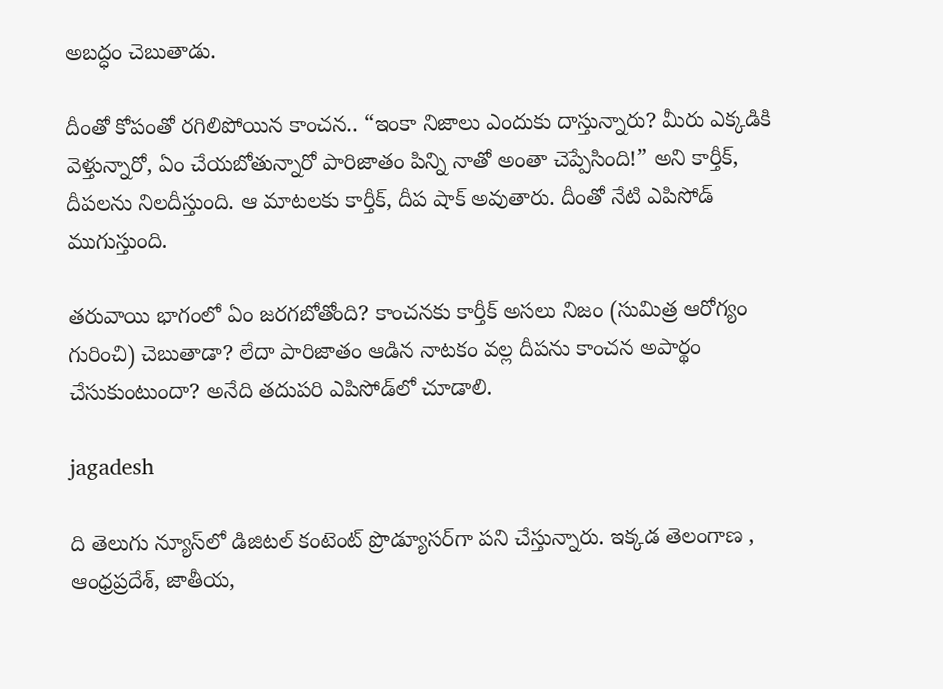అబద్ధం చెబుతాడు.

దీంతో కోపంతో రగిలిపోయిన కాంచన.. “ఇంకా నిజాలు ఎందుకు దాస్తున్నారు? మీరు ఎక్కడికి వెళ్తున్నారో, ఏం చేయబోతున్నారో పారిజాతం పిన్ని నాతో అంతా చెప్పేసింది!” అని కార్తీక్, దీపలను నిలదీస్తుంది. ఆ మాటలకు కార్తీక్, దీప షాక్ అవుతారు. దీంతో నేటి ఎపిసోడ్ ముగుస్తుంది.

తరువాయి భాగంలో ఏం జరగబోతోంది? కాంచనకు కార్తీక్ అసలు నిజం (సుమిత్ర ఆరోగ్యం గురించి) చెబుతాడా? లేదా పారిజాతం ఆడిన నాటకం వల్ల దీపను కాంచన అపార్థం చేసుకుంటుందా? అనేది తదుపరి ఎపిసోడ్‌లో చూడాలి.

jagadesh

ది తెలుగు న్యూస్‌లో డిజిటల్ కంటెంట్ ప్రొడ్యూసర్‌గా పని చేస్తున్నారు. ఇక్కడ తెలంగాణ , ఆంధ్ర‌ప్ర‌దేశ్‌, జాతీయ,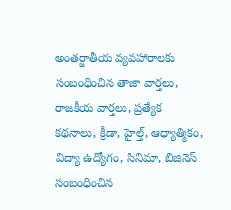అంతర్జాతీయ వ్యవహారాలకు సంబంధించిన తాజా వార్తలు, రాజకీయ వార్తలు, ప్ర‌త్యేక క‌థ‌నాలు, క్రీడా, హైల్త్‌, ఆధ్యాత్మికం, విద్యా ఉద్యోగం, సినిమా, బిజినెస్ సంబంధించిన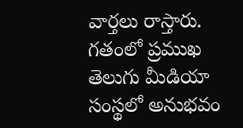వార్త‌లు రాస్తారు. గ‌తంలో ప్ర‌ముఖ తెలుగు మీడియా సంస్థ‌లో అనుభ‌వం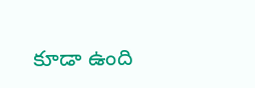కూడా ఉంది